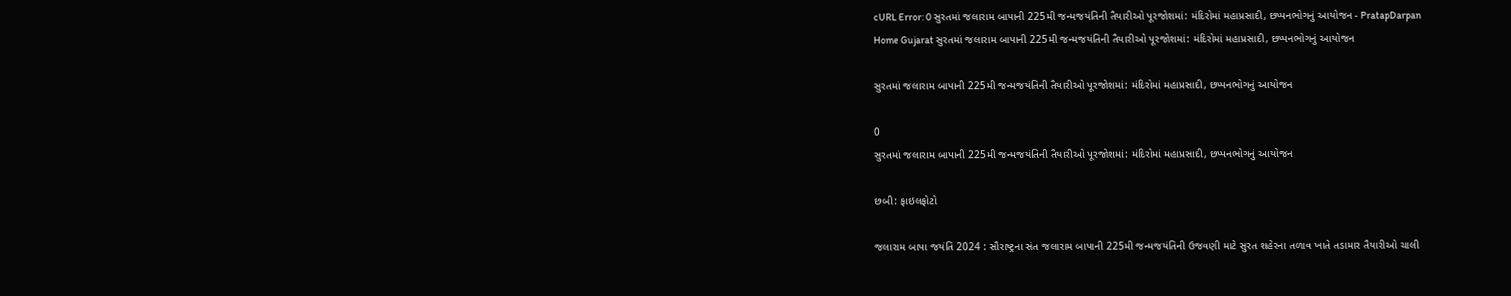cURL Error: 0 સુરતમાં જલારામ બાપાની 225મી જન્મજયંતિની તૈયારીઓ પૂરજોશમાં: મંદિરોમાં મહાપ્રસાદી, છપ્પનભોગનું આયોજન - PratapDarpan
Home Gujarat સુરતમાં જલારામ બાપાની 225મી જન્મજયંતિની તૈયારીઓ પૂરજોશમાં: મંદિરોમાં મહાપ્રસાદી, છપ્પનભોગનું આયોજન

સુરતમાં જલારામ બાપાની 225મી જન્મજયંતિની તૈયારીઓ પૂરજોશમાં: મંદિરોમાં મહાપ્રસાદી, છપ્પનભોગનું આયોજન

0
સુરતમાં જલારામ બાપાની 225મી જન્મજયંતિની તૈયારીઓ પૂરજોશમાં: મંદિરોમાં મહાપ્રસાદી, છપ્પનભોગનું આયોજન

છબી: ફાઇલફોટો

જલારામ બાપા જયંતિ 2024 : સૌરાષ્ટ્રના સંત જલારામ બાપાની 225મી જન્મજયંતિની ઉજવણી માટે સુરત શહેરના તળાવ ખાતે તડામાર તૈયારીઓ ચાલી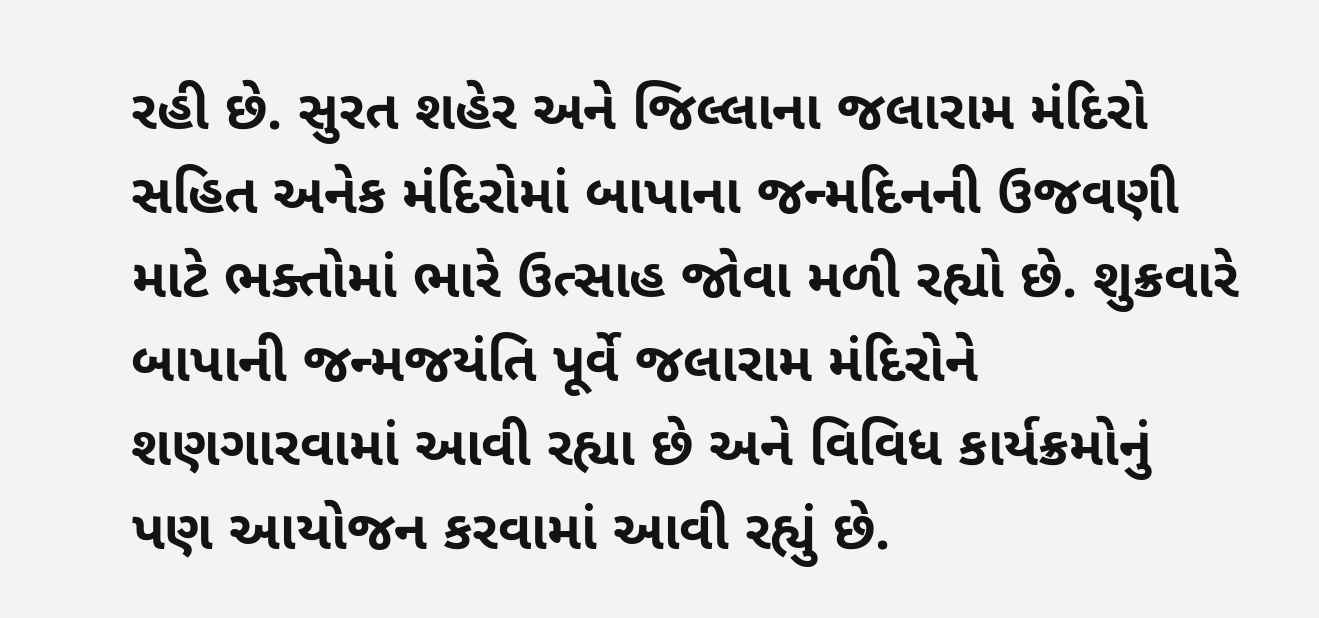રહી છે. સુરત શહેર અને જિલ્લાના જલારામ મંદિરો સહિત અનેક મંદિરોમાં બાપાના જન્મદિનની ઉજવણી માટે ભક્તોમાં ભારે ઉત્સાહ જોવા મળી રહ્યો છે. શુક્રવારે બાપાની જન્મજયંતિ પૂર્વે જલારામ મંદિરોને શણગારવામાં આવી રહ્યા છે અને વિવિધ કાર્યક્રમોનું પણ આયોજન કરવામાં આવી રહ્યું છે.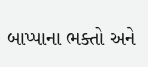બાપ્પાના ભક્તો અને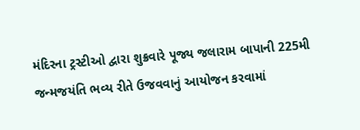મંદિરના ટ્રસ્ટીઓ દ્વારા શુક્રવારે પૂજ્ય જલારામ બાપાની 225મી જન્મજયંતિ ભવ્ય રીતે ઉજવવાનું આયોજન કરવામાં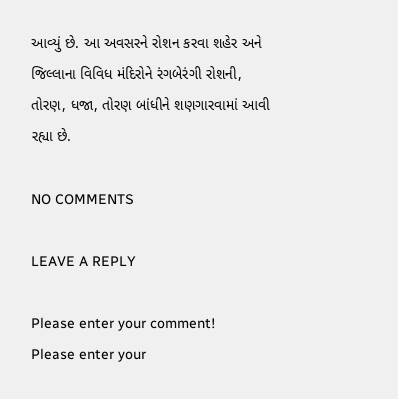આવ્યું છે. આ અવસરને રોશન કરવા શહેર અને જિલ્લાના વિવિધ મંદિરોને રંગબેરંગી રોશની, તોરણ, ધજા, તોરણ બાંધીને શણગારવામાં આવી રહ્યા છે.

NO COMMENTS

LEAVE A REPLY

Please enter your comment!
Please enter your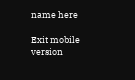name here

Exit mobile version